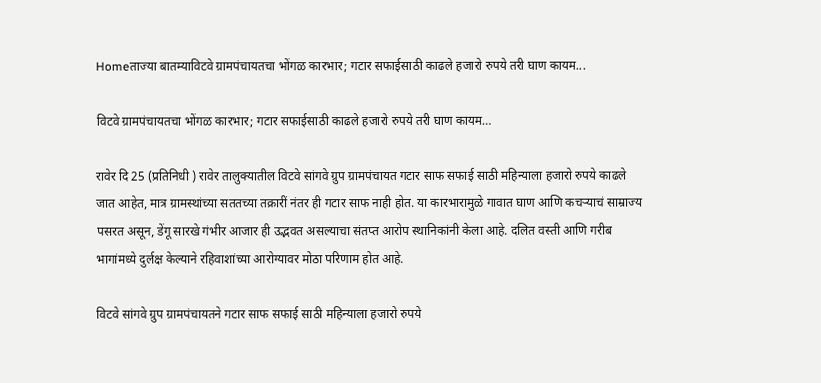Homeताज्या बातम्याविटवे ग्रामपंचायतचा भोंगळ कारभार; गटार सफाईसाठी काढले हजारो रुपये तरी घाण कायम...

विटवे ग्रामपंचायतचा भोंगळ कारभार; गटार सफाईसाठी काढले हजारो रुपये तरी घाण कायम…

रावेर दि 25 (प्रतिनिधी ) रावेर तालुक्यातील विटवे सांगवे ग्रुप ग्रामपंचायत गटार साफ सफाई साठी महिन्याला हजारो रुपये काढले जात आहेत, मात्र ग्रामस्थांच्या सततच्या तक्रारीं नंतर ही गटार साफ नाही होत. या कारभारामुळे गावात घाण आणि कचऱ्याचं साम्राज्य पसरत असून, डेंगू सारखे गंभीर आजार ही उद्भवत असल्याचा संतप्त आरोप स्थानिकांनी केला आहे. दलित वस्ती आणि गरीब भागांमध्ये दुर्लक्ष केल्याने रहिवाशांच्या आरोग्यावर मोठा परिणाम होत आहे.

विटवे सांगवे ग्रुप ग्रामपंचायतने गटार साफ सफाई साठी महिन्याला हजारो रुपये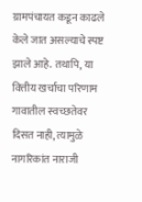ग्रामपंचायत कडून काढले केले जात असल्याचे स्पष्ट झाले आहे. तथापि, या वित्तीय खर्चाचा परिणाम गावातील स्वच्छतेवर दिसत नाही, त्यामुळे नागरिकांत नाराजी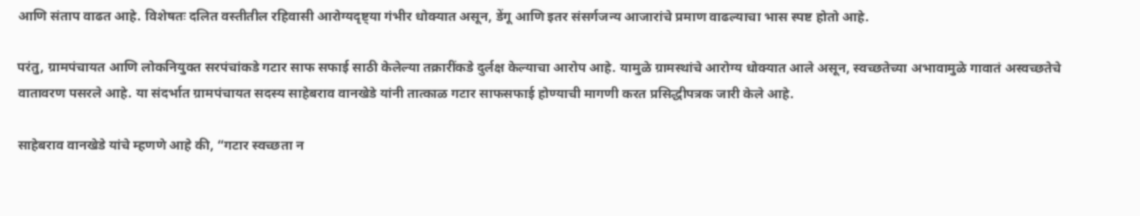आणि संताप वाढत आहे. विशेषतः दलित वस्तीतील रहिवासी आरोग्यदृष्ट्या गंभीर धोक्यात असून, डेंगू आणि इतर संसर्गजन्य आजारांचे प्रमाण वाढल्याचा भास स्पष्ट होतो आहे.

परंतु, ग्रामपंचायत आणि लोकनियुक्त सरपंचांकडे गटार साफ सफाई साठी केलेल्या तक्रारींकडे दुर्लक्ष केल्याचा आरोप आहे. यामुळे ग्रामस्थांचे आरोग्य धोक्यात आले असून, स्वच्छतेच्या अभावामुळे गावातं अस्वच्छतेचे वातावरण पसरले आहे. या संदर्भात ग्रामपंचायत सदस्य साहेबराव वानखेडे यांनी तात्काळ गटार साफसफाई होण्याची मागणी करत प्रसिद्धीपत्रक जारी केले आहे.

साहेबराव वानखेडे यांचे म्हणणे आहे की, “गटार स्वच्छता न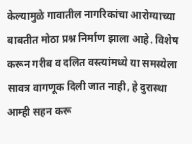केल्यामुळे गावातील नागरिकांचा आरोग्याच्या बाबतीत मोठा प्रश्न निर्माण झाला आहे. विशेष करून गरीब व दलित वस्त्यांमध्ये या समस्येला सावत्र वागणूक दिली जात नाही, हे दुरास्था आम्ही सहन करू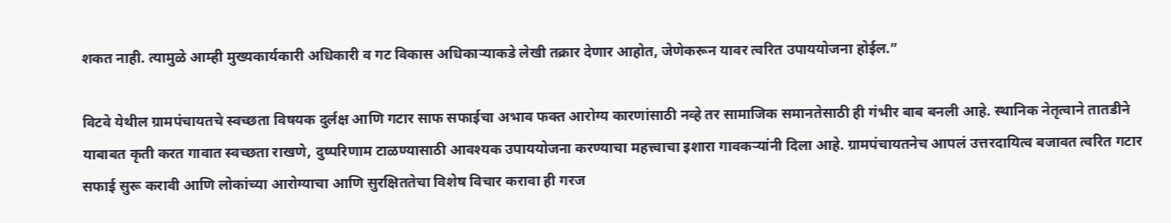शकत नाही. त्यामुळे आम्ही मुख्यकार्यकारी अधिकारी व गट विकास अधिकाऱ्याकडे लेखी तक्रार देणार आहोत, जेणेकरून यावर त्वरित उपाययोजना होईल.”

विटवे येथील ग्रामपंचायतचे स्वच्छता विषयक दुर्लक्ष आणि गटार साफ सफाईचा अभाव फक्त आरोग्य कारणांसाठी नव्हे तर सामाजिक समानतेसाठी ही गंभीर बाब बनली आहे. स्थानिक नेतृत्वाने तातडीने याबाबत कृती करत गावात स्वच्छता राखणे, दुष्परिणाम टाळण्यासाठी आवश्‍यक उपाययोजना करण्याचा महत्त्वाचा इशारा गावकऱ्यांनी दिला आहे. ग्रामपंचायतनेच आपलं उत्तरदायित्व बजावत त्वरित गटार सफाई सुरू करावी आणि लोकांच्या आरोग्याचा आणि सुरक्षिततेचा विशेष विचार करावा ही गरज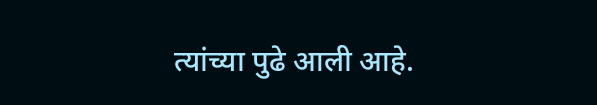त्यांच्या पुढे आली आहे.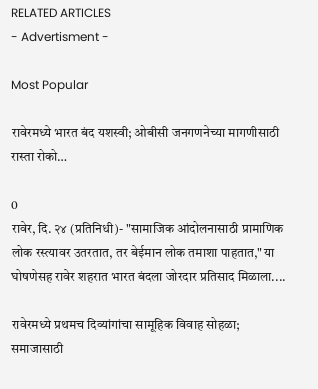RELATED ARTICLES
- Advertisment -

Most Popular

रावेरमध्ये भारत बंद यशस्वी; ओबीसी जनगणनेच्या मागणीसाठी रास्ता रोको…

0
रावेर, दि. २४ (प्रतिनिधी)- "सामाजिक आंदोलनासाठी प्रामाणिक लोक रस्त्यावर उतरतात, तर बेईमान लोक तमाशा पाहतात," या घोषणेसह रावेर शहरात भारत बंदला जोरदार प्रतिसाद मिळाला....

रावेरमध्ये प्रथमच दिव्यांगांचा सामूहिक विवाह सोहळा; समाजासाठी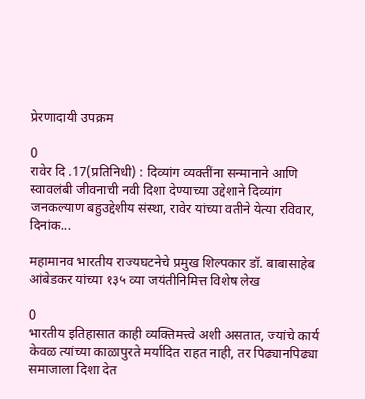प्रेरणादायी उपक्रम

0
रावेर दि .17(प्रतिनिधी) : दिव्यांग व्यक्तींना सन्मानाने आणि स्वावलंबी जीवनाची नवी दिशा देण्याच्या उद्देशाने दिव्यांग जनकल्याण बहुउद्देशीय संस्था, रावेर यांच्या वतीने येत्या रविवार, दिनांक...

महामानव भारतीय राज्यघटनेचे प्रमुख शिल्पकार डॉ. बाबासाहेब आंबेडकर यांच्या १३५ व्या जयंतीनिमित्त विशेष लेख

0
भारतीय इतिहासात काही व्यक्तिमत्त्वे अशी असतात, ज्यांचे कार्य केवळ त्यांच्या काळापुरते मर्यादित राहत नाही, तर पिढ्यानपिढ्या समाजाला दिशा देत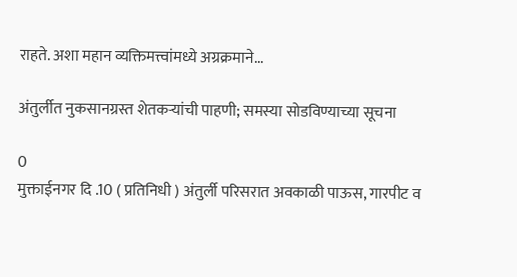राहते. अशा महान व्यक्तिमत्त्वांमध्ये अग्रक्रमाने...

अंतुर्लीत नुकसानग्रस्त शेतकऱ्यांची पाहणी; समस्या सोडविण्याच्या सूचना

0
मुक्ताईनगर दि .10 ( प्रतिनिधी ) अंतुर्ली परिसरात अवकाळी पाऊस, गारपीट व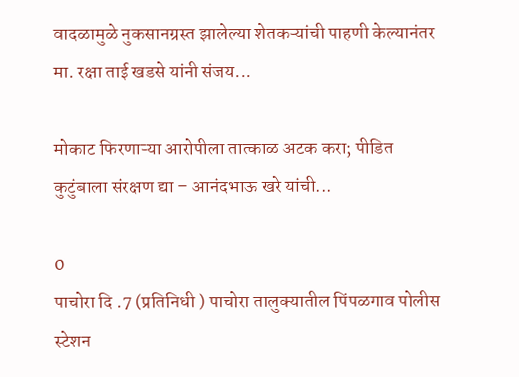वादळामुळे नुकसानग्रस्त झालेल्या शेतकऱ्यांची पाहणी केल्यानंतर मा. रक्षा ताई खडसे यांनी संजय...

मोकाट फिरणाऱ्या आरोपीला तात्काळ अटक करा; पीडित कुटुंबाला संरक्षण द्या – आनंदभाऊ खरे यांची...

0
पाचोरा दि .7 (प्रतिनिधी ) पाचोरा तालुक्यातील पिंपळगाव पोलीस स्टेशन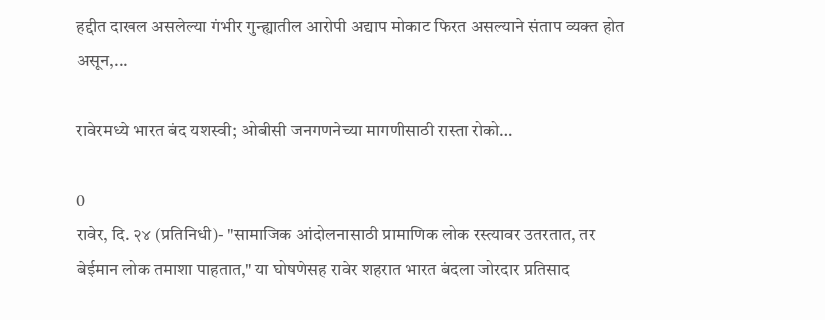हद्दीत दाखल असलेल्या गंभीर गुन्ह्यातील आरोपी अद्याप मोकाट फिरत असल्याने संताप व्यक्त होत असून,...

रावेरमध्ये भारत बंद यशस्वी; ओबीसी जनगणनेच्या मागणीसाठी रास्ता रोको…

0
रावेर, दि. २४ (प्रतिनिधी)- "सामाजिक आंदोलनासाठी प्रामाणिक लोक रस्त्यावर उतरतात, तर बेईमान लोक तमाशा पाहतात," या घोषणेसह रावेर शहरात भारत बंदला जोरदार प्रतिसाद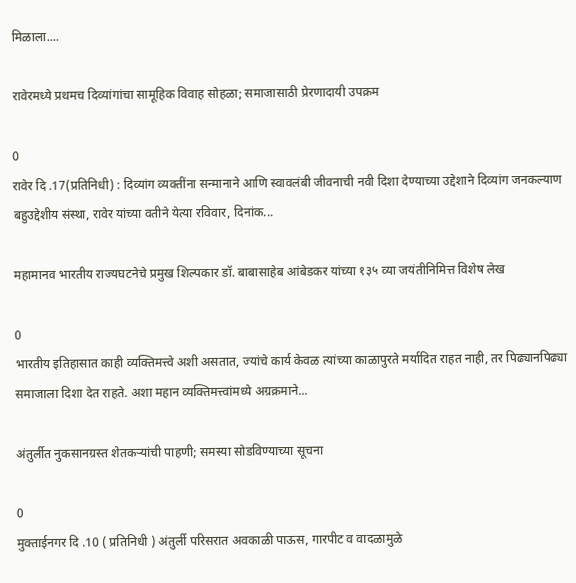मिळाला....

रावेरमध्ये प्रथमच दिव्यांगांचा सामूहिक विवाह सोहळा; समाजासाठी प्रेरणादायी उपक्रम

0
रावेर दि .17(प्रतिनिधी) : दिव्यांग व्यक्तींना सन्मानाने आणि स्वावलंबी जीवनाची नवी दिशा देण्याच्या उद्देशाने दिव्यांग जनकल्याण बहुउद्देशीय संस्था, रावेर यांच्या वतीने येत्या रविवार, दिनांक...

महामानव भारतीय राज्यघटनेचे प्रमुख शिल्पकार डॉ. बाबासाहेब आंबेडकर यांच्या १३५ व्या जयंतीनिमित्त विशेष लेख

0
भारतीय इतिहासात काही व्यक्तिमत्त्वे अशी असतात, ज्यांचे कार्य केवळ त्यांच्या काळापुरते मर्यादित राहत नाही, तर पिढ्यानपिढ्या समाजाला दिशा देत राहते. अशा महान व्यक्तिमत्त्वांमध्ये अग्रक्रमाने...

अंतुर्लीत नुकसानग्रस्त शेतकऱ्यांची पाहणी; समस्या सोडविण्याच्या सूचना

0
मुक्ताईनगर दि .10 ( प्रतिनिधी ) अंतुर्ली परिसरात अवकाळी पाऊस, गारपीट व वादळामुळे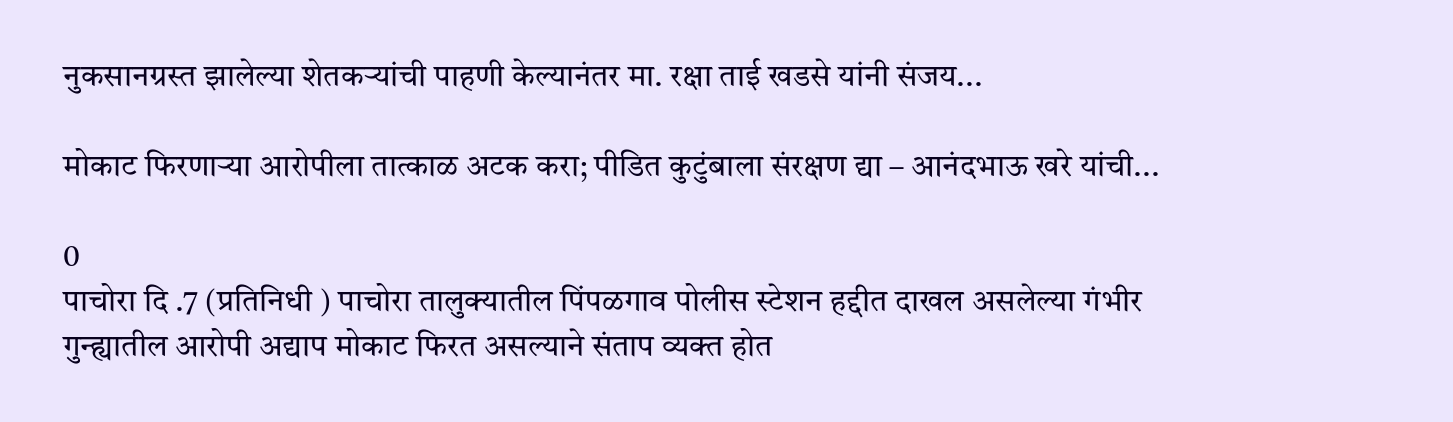नुकसानग्रस्त झालेल्या शेतकऱ्यांची पाहणी केल्यानंतर मा. रक्षा ताई खडसे यांनी संजय...

मोकाट फिरणाऱ्या आरोपीला तात्काळ अटक करा; पीडित कुटुंबाला संरक्षण द्या – आनंदभाऊ खरे यांची...

0
पाचोरा दि .7 (प्रतिनिधी ) पाचोरा तालुक्यातील पिंपळगाव पोलीस स्टेशन हद्दीत दाखल असलेल्या गंभीर गुन्ह्यातील आरोपी अद्याप मोकाट फिरत असल्याने संताप व्यक्त होत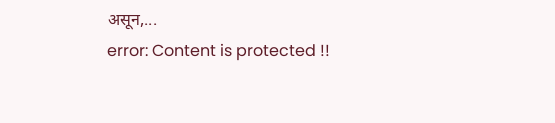असून,...
error: Content is protected !!